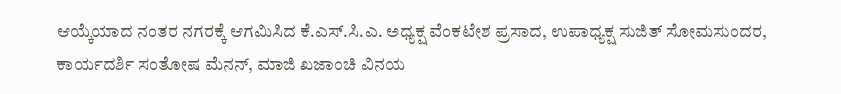ಆಯ್ಕೆಯಾದ ನಂತರ ನಗರಕ್ಕೆ ಆಗಮಿಸಿದ ಕೆ.ಎಸ್.ಸಿ.ಎ. ಅಧ್ಯಕ್ಷ ವೆಂಕಟೇಶ ಪ್ರಸಾದ, ಉಪಾಧ್ಯಕ್ಷ ಸುಜಿತ್ ಸೋಮಸುಂದರ, ಕಾರ್ಯದರ್ಶಿ ಸಂತೋಷ ಮೆನನ್, ಮಾಜಿ ಖಜಾಂಚಿ ವಿನಯ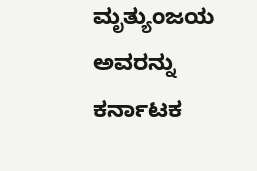ಮೃತ್ಯುಂಜಯ ಅವರನ್ನು ಕರ್ನಾಟಕ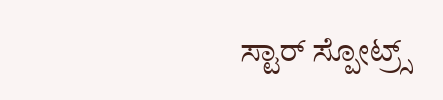ಸ್ಟಾರ್ ಸ್ಪೋಟ್ರ್ಸ್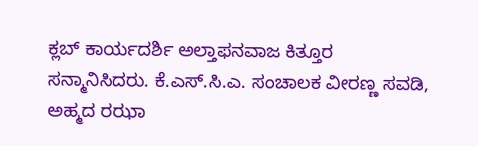ಕ್ಲಬ್ ಕಾರ್ಯದರ್ಶಿ ಅಲ್ತಾಫನವಾಜ ಕಿತ್ತೂರ ಸನ್ಮಾನಿಸಿದರು. ಕೆ.ಎಸ್.ಸಿ.ಎ. ಸಂಚಾಲಕ ವೀರಣ್ಣ ಸವಡಿ, ಅಹ್ಮದ ರಝಾ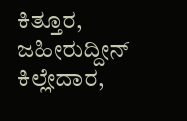ಕಿತ್ತೂರ, ಜಹೀರುದ್ದೀನ್ ಕಿಲ್ಲೇದಾರ,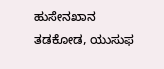ಹುಸೇನಖಾನ ತಡಕೋಡ, ಯುಸುಫ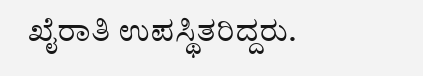ಖೈರಾತಿ ಉಪಸ್ಥಿತರಿದ್ದರು.